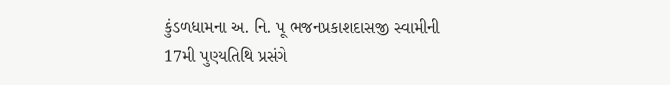કુંડળધામના અ. નિ. પૂ ભજનપ્રકાશદાસજી સ્વામીની 17મી પુણ્યતિથિ પ્રસંગે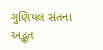ગુણિયલ સંતના અદ્ભૂત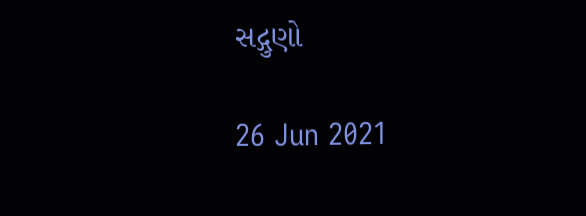સદ્ગુણો

26 Jun 2021